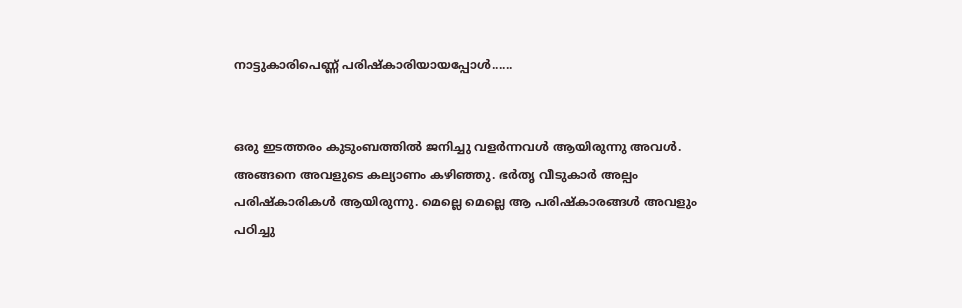നാട്ടുകാരിപെണ്ണ് പരിഷ്കാരിയായപ്പോൾ......


ഒരു ഇടത്തരം കുടുംബത്തിൽ ജനിച്ചു വളർന്നവൾ ആയിരുന്നു അവൾ. അങ്ങനെ അവളുടെ കല്യാണം കഴിഞ്ഞു. ഭർതൃ വീടുകാർ അല്പം പരിഷ്കാരികൾ ആയിരുന്നു. മെല്ലെ മെല്ലെ ആ പരിഷ്കാരങ്ങൾ അവളും പഠിച്ചു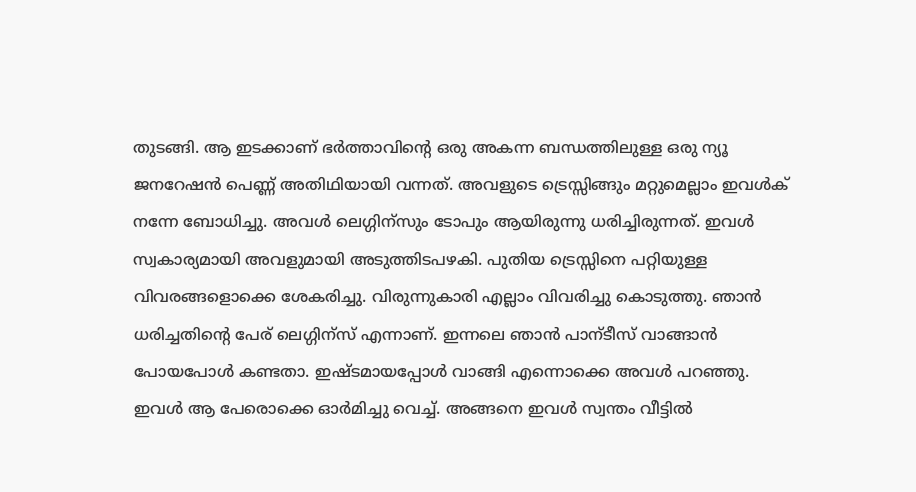തുടങ്ങി. ആ ഇടക്കാണ്‌ ഭർത്താവിന്റെ ഒരു അകന്ന ബന്ധത്തിലുള്ള ഒരു ന്യൂ ജനറേഷൻ പെണ്ണ് അതിഥിയായി വന്നത്. അവളുടെ ട്രെസ്സിങ്ങും മറ്റുമെല്ലാം ഇവൾക് നന്നേ ബോധിച്ചു. അവൾ ലെഗ്ഗിന്സും ടോപും ആയിരുന്നു ധരിച്ചിരുന്നത്. ഇവൾ സ്വകാര്യമായി അവളുമായി അടുത്തിടപഴകി. പുതിയ ട്രെസ്സിനെ പറ്റിയുള്ള വിവരങ്ങളൊക്കെ ശേകരിച്ചു. വിരുന്നുകാരി എല്ലാം വിവരിച്ചു കൊടുത്തു. ഞാൻ ധരിച്ചതിന്റെ പേര് ലെഗ്ഗിന്സ് എന്നാണ്. ഇന്നലെ ഞാൻ പാന്ടീസ് വാങ്ങാൻ പോയപോൾ കണ്ടതാ. ഇഷ്ടമായപ്പോൾ വാങ്ങി എന്നൊക്കെ അവൾ പറഞ്ഞു. ഇവൾ ആ പേരൊക്കെ ഓർമിച്ചു വെച്ച്. അങ്ങനെ ഇവൾ സ്വന്തം വീട്ടിൽ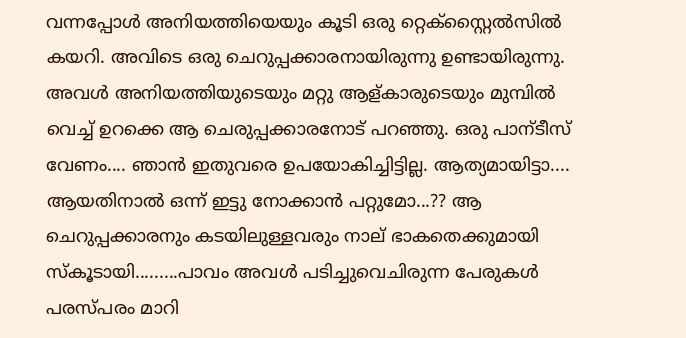വന്നപ്പോൾ അനിയത്തിയെയും കൂടി ഒരു റ്റെക്സ്റ്റൈൽസിൽ കയറി. അവിടെ ഒരു ചെറുപ്പക്കാരനായിരുന്നു ഉണ്ടായിരുന്നു. അവൾ അനിയത്തിയുടെയും മറ്റു ആള്കാരുടെയും മുമ്പിൽ വെച്ച് ഉറക്കെ ആ ചെരുപ്പക്കാരനോട്‌ പറഞ്ഞു. ഒരു പാന്ടീസ് വേണം.... ഞാൻ ഇതുവരെ ഉപയോകിച്ചിട്ടില്ല. ആത്യമായിട്ടാ.... ആയതിനാൽ ഒന്ന് ഇട്ടു നോക്കാൻ പറ്റുമോ...?? ആ ചെറുപ്പക്കാരനും കടയിലുള്ളവരും നാല് ഭാകതെക്കുമായി സ്കൂടായി.........പാവം അവൾ പടിച്ചുവെചിരുന്ന പേരുകൾ പരസ്പരം മാറി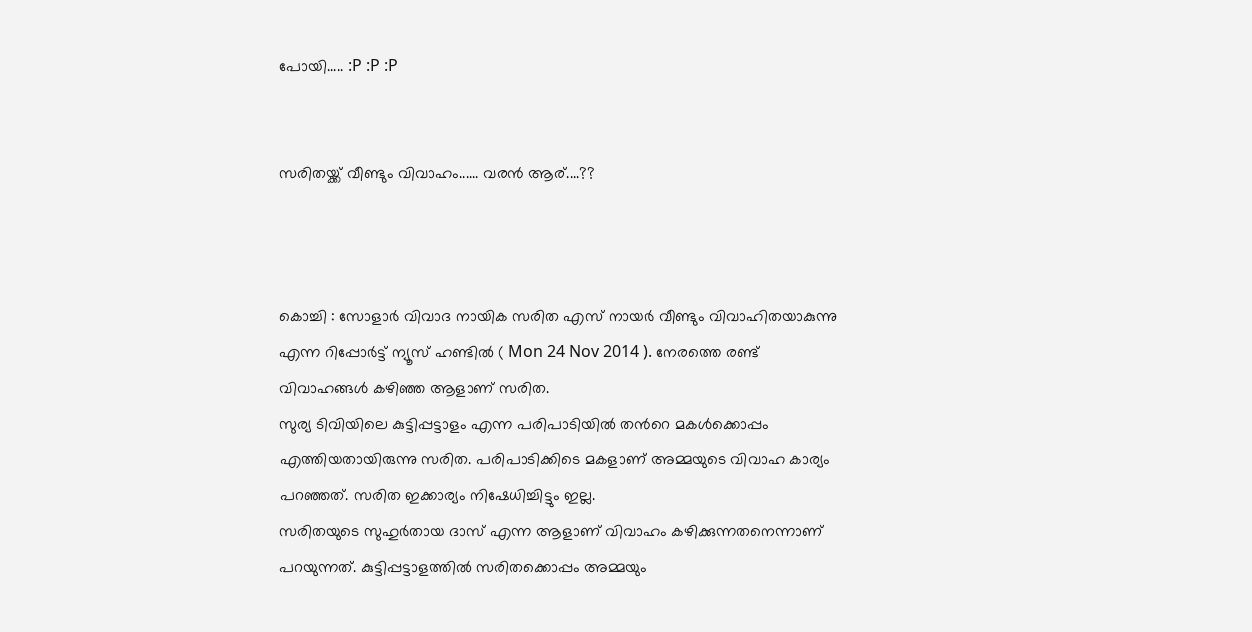പോയി..... :P :P :P


സരിതയ്ക്ക് വീണ്ടും വിവാഹം...... വരൻ ആര്....??



കൊച്ചി : സോളാർ വിവാദ നായിക സരിത എസ് നായർ വീണ്ടും വിവാഹിതയാകുന്നു  എന്ന റിപ്പോർട്ട് ന്യൂസ്‌ ഹണ്ടിൽ ( Mon 24 Nov 2014 ). നേരത്തെ രണ്ട് വിവാഹങ്ങൾ കഴിഞ്ഞ ആളാണ്‌ സരിത.
സുര്യ ടിവിയിലെ കുട്ടിപ്പട്ടാളം എന്ന പരിപാടിയിൽ തൻറെ മകൾക്കൊപ്പം എത്തിയതായിരുന്നു സരിത. പരിപാടിക്കിടെ മകളാണ് അമ്മയുടെ വിവാഹ കാര്യം പറഞ്ഞത്. സരിത ഇക്കാര്യം നിഷേധിച്ചിട്ടും ഇല്ല.
സരിതയുടെ സുഹുർതായ ദാസ് എന്ന ആളാണ്‌ വിവാഹം കഴിക്കുന്നതനെന്നാണ് പറയുന്നത്. കുട്ടിപ്പട്ടാളത്തിൽ സരിതക്കൊപ്പം അമ്മയും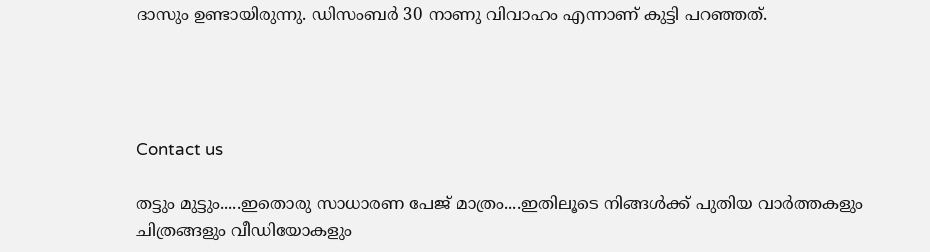ദാസും ഉണ്ടായിരുന്നു. ഡിസംബർ 30 നാണു വിവാഹം എന്നാണ് കുട്ടി പറഞ്ഞത്.




Contact us

തട്ടും മുട്ടും.....ഇതൊരു സാധാരണ പേജ് മാത്രം....ഇതിലൂടെ നിങ്ങൾക്ക് പുതിയ വാർത്തകളും ചിത്രങ്ങളും വീഡിയോകളും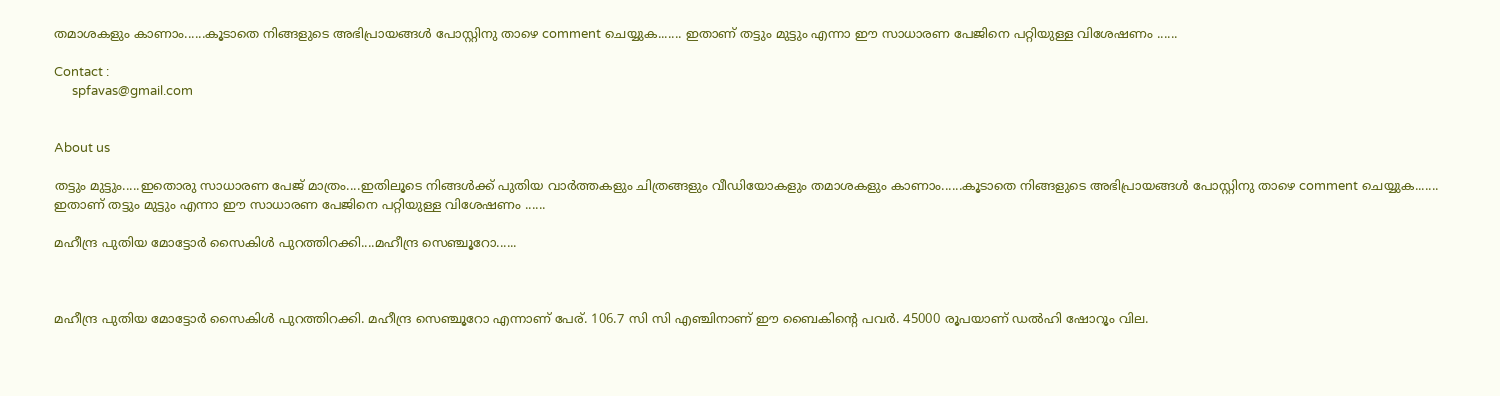തമാശകളും കാണാം......കൂടാതെ നിങ്ങളുടെ അഭിപ്രായങ്ങൾ പോസ്റ്റിനു താഴെ comment ചെയ്യുക....... ഇതാണ് തട്ടും മുട്ടും എന്നാ ഈ സാധാരണ പേജിനെ പറ്റിയുള്ള വിശേഷണം ......

Contact :
      spfavas@gmail.com


About us

തട്ടും മുട്ടും.....ഇതൊരു സാധാരണ പേജ് മാത്രം....ഇതിലൂടെ നിങ്ങൾക്ക് പുതിയ വാർത്തകളും ചിത്രങ്ങളും വീഡിയോകളും തമാശകളും കാണാം......കൂടാതെ നിങ്ങളുടെ അഭിപ്രായങ്ങൾ പോസ്റ്റിനു താഴെ comment ചെയ്യുക....... ഇതാണ് തട്ടും മുട്ടും എന്നാ ഈ സാധാരണ പേജിനെ പറ്റിയുള്ള വിശേഷണം ......

മഹീന്ദ്ര പുതിയ മോട്ടോർ സൈകിൾ പുറത്തിറക്കി....മഹീന്ദ്ര സെഞ്ചൂറോ......



മഹീന്ദ്ര പുതിയ മോട്ടോർ സൈകിൾ പുറത്തിറക്കി. മഹീന്ദ്ര സെഞ്ചൂറോ എന്നാണ് പേര്. 106.7 സി സി എഞ്ചിനാണ് ഈ ബൈകിന്റെ പവർ. 45000 രൂപയാണ് ഡൽഹി ഷോറൂം വില.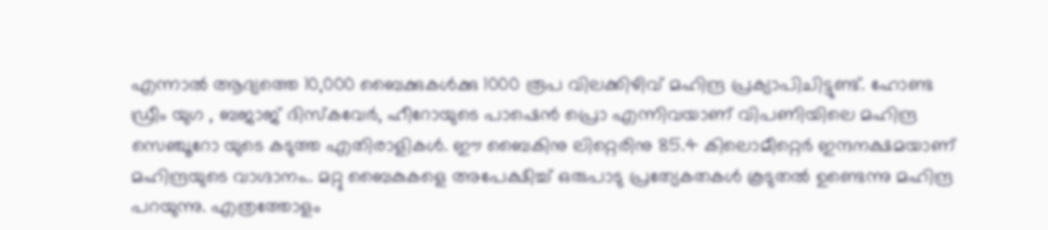എന്നാൽ ആദ്യത്തെ 10,000 ബൈക്കുകൾക്കു 1000 രൂപ വിലക്കിഴിവ് മഹിന്ദ്ര പ്രക്യാപിചിട്ടുണ്ട്. ഹോണ്ട ഡ്രീം യുഗ , ബജാജ് ദിസ്കവേർ, ഹീറോയുടെ പാഷെൻ പ്രൊ എന്നിവയാണ് വിപണിയിലെ മഹിന്ദ്ര സെഞ്ചൂറോ യുടെ കടുത്ത എതിരാളികൾ. ഈ ബൈകിനു ലിറ്റെരിനു 85.4 കിലൊമീറ്റെർ ഇന്ദനക്ഷമയാണ് മഹിന്ദ്രയുടെ വാഗ്ദാനം.. മറ്റു ബൈകുകളെ അപേക്ഷിച്ച് ഒരുപാടു പ്രത്യേകതകൾ കൂടുതൽ ഉണ്ടെന്നു മഹിന്ദ്ര പറയുന്നു. എത്രത്തോളം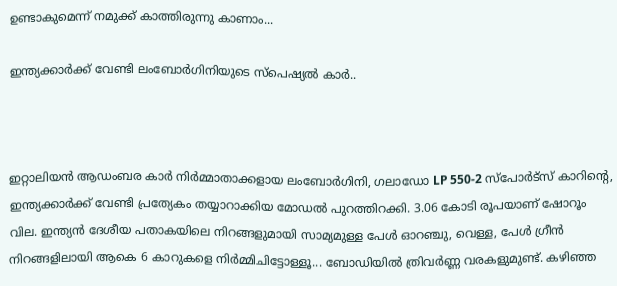ഉണ്ടാകുമെന്ന് നമുക്ക് കാത്തിരുന്നു കാണാം...

ഇന്ത്യക്കാർക്ക് വേണ്ടി ലംബോർഗിനിയുടെ സ്പെഷ്യൽ കാർ..



ഇറ്റാലിയൻ ആഡംബര കാർ നിർമ്മാതാക്കളായ ലംബോർഗിനി, ഗലാഡോ LP 550-2 സ്പോർട്സ് കാറിന്റെ, ഇന്ത്യക്കാർക്ക് വേണ്ടി പ്രത്യേകം തയ്യാറാക്കിയ മോഡൽ പുറത്തിറക്കി. 3.06 കോടി രൂപയാണ് ഷോറൂം വില. ഇന്ത്യൻ ദേശീയ പതാകയിലെ നിറങ്ങളുമായി സാമ്യമുള്ള പേൾ ഓറഞ്ചു, വെള്ള, പേൾ ഗ്രീൻ നിറങ്ങളിലായി ആകെ 6 കാറുകളെ നിർമ്മിചിട്ടോള്ളൂ... ബോഡിയിൽ ത്രിവർണ്ണ വരകളുമുണ്ട്. കഴിഞ്ഞ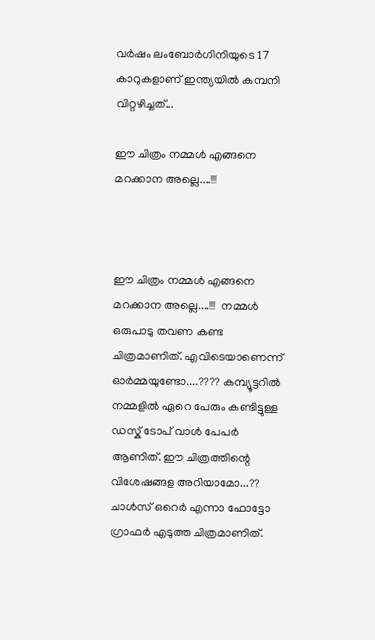വർഷം ലംബോർഗിനിയുടെ 17 കാറുകളാണ് ഇന്ത്യയിൽ കമ്പനി വിറ്റഴിച്ചത്...

ഈ ചിത്രം നമ്മൾ എങ്ങനെ മറക്കാന അല്ലെ....!!!



ഈ ചിത്രം നമ്മൾ എങ്ങനെ മറക്കാന അല്ലെ....!!!  നമ്മൾ ഒരുപാടു തവണ കണ്ട ചിത്രമാണിത്. എവിടെയാണെന്ന് ഓർമ്മയുണ്ടോ....???? കമ്പ്യൂട്ടറിൽ നമ്മളിൽ ഏറെ പേരും കണ്ടിട്ടുള്ള ഡസ്ക് ടോപ്‌ വാൾ പേപർ ആണിത്. ഈ ചിത്രത്തിന്റെ വിശേഷങ്ങള അറിയാമോ...?? ചാൾസ് ഒറെർ എന്നാ ഫോട്ടോ ഗ്രാഫർ എടുത്ത ചിത്രമാണിത്.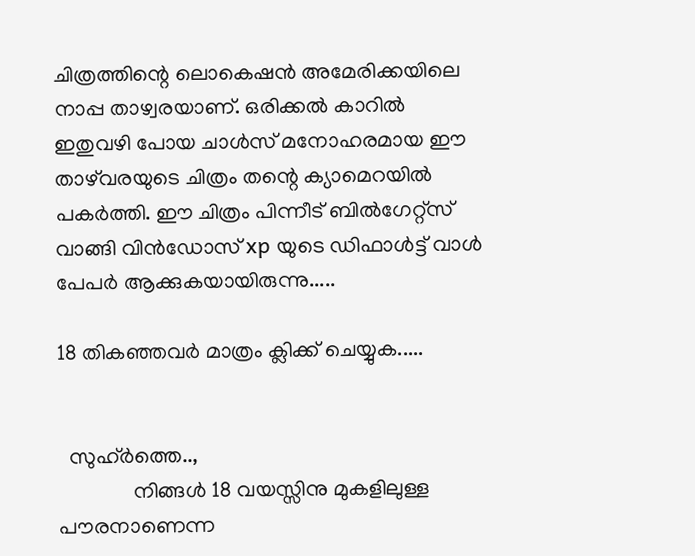ചിത്രത്തിന്റെ ലൊകെഷൻ അമേരിക്കയിലെ നാപ്പ താഴ്വരയാണ്. ഒരിക്കൽ കാറിൽ ഇതുവഴി പോയ ചാൾസ് മനോഹരമായ ഈ താഴ്‌വരയുടെ ചിത്രം തന്റെ ക്യാമെറയിൽ പകർത്തി. ഈ ചിത്രം പിന്നീട് ബിൽഗേറ്റ്സ് വാങ്ങി വിൻഡോസ്‌ xp യുടെ ഡിഫാൾട്ട് വാൾ പേപർ ആക്കുകയായിരുന്നു.....

18 തികഞ്ഞവർ മാത്രം ക്ലിക്ക് ചെയ്യുക.....


  സുഹ്ർത്തെ..,
              നിങ്ങൾ 18 വയസ്സിനു മുകളിലുള്ള പൗരനാണെന്ന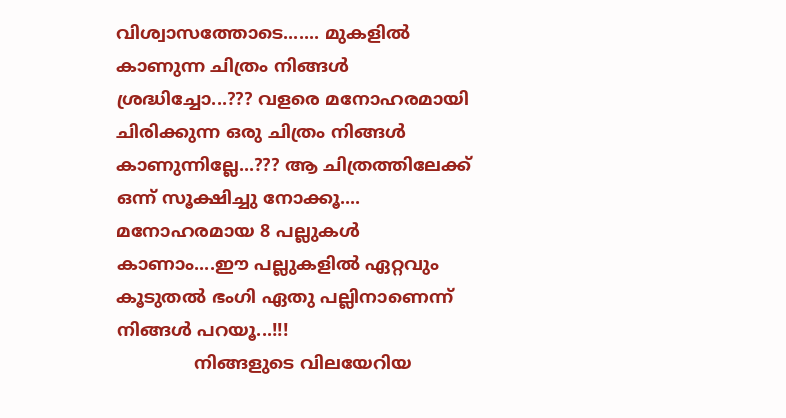വിശ്വാസത്തോടെ....... മുകളിൽ കാണുന്ന ചിത്രം നിങ്ങൾ ശ്രദ്ധിച്ചോ...??? വളരെ മനോഹരമായി ചിരിക്കുന്ന ഒരു ചിത്രം നിങ്ങൾ കാണുന്നില്ലേ...??? ആ ചിത്രത്തിലേക്ക് ഒന്ന് സൂക്ഷിച്ചു നോക്കൂ.... മനോഹരമായ 8 പല്ലുകൾ കാണാം....ഈ പല്ലുകളിൽ ഏറ്റവും കൂടുതൽ ഭംഗി ഏതു പല്ലിനാണെന്ന് നിങ്ങൾ പറയൂ...!!!
              നിങ്ങളുടെ വിലയേറിയ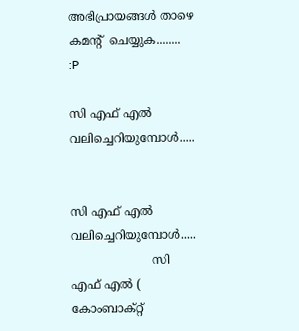അഭിപ്രായങ്ങൾ താഴെ കമന്റ്  ചെയ്യുക........  :P

സി എഫ് എൽ വലിച്ചെറിയുമ്പോൾ.....


സി എഫ് എൽ വലിച്ചെറിയുമ്പോൾ.....
                      സി എഫ് എൽ ( കോംബാക്റ്റ്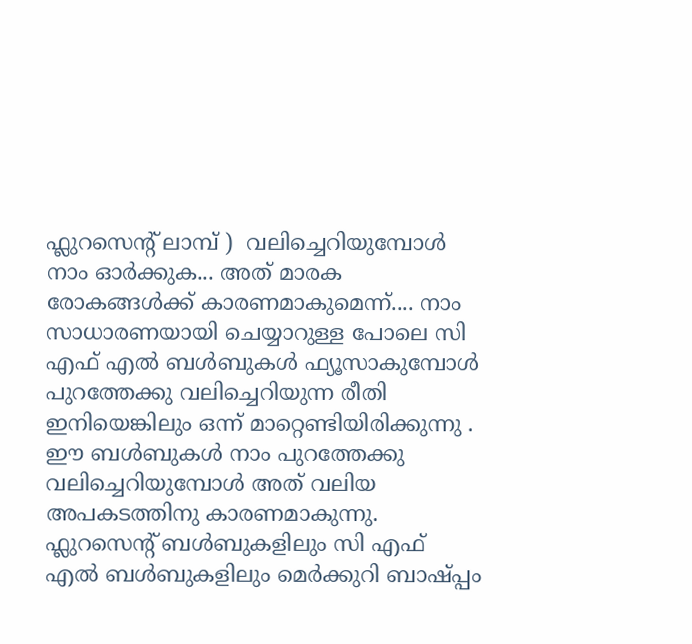ഫ്ലുറസെന്റ് ലാമ്പ് )  വലിച്ചെറിയുമ്പോൾ നാം ഓർക്കുക... അത് മാരക രോകങ്ങൾക്ക് കാരണമാകുമെന്ന്.... നാം സാധാരണയായി ചെയ്യാറുള്ള പോലെ സി എഫ് എൽ ബൾബുകൾ ഫ്യൂസാകുമ്പോൾ പുറത്തേക്കു വലിച്ചെറിയുന്ന രീതി ഇനിയെങ്കിലും ഒന്ന് മാറ്റെണ്ടിയിരിക്കുന്നു . ഈ ബൾബുകൾ നാം പുറത്തേക്കു വലിച്ചെറിയുമ്പോൾ അത് വലിയ അപകടത്തിനു കാരണമാകുന്നു. ഫ്ലുറസെന്റ് ബൾബുകളിലും സി എഫ് എൽ ബൾബുകളിലും മെർക്കുറി ബാഷ്പ്പം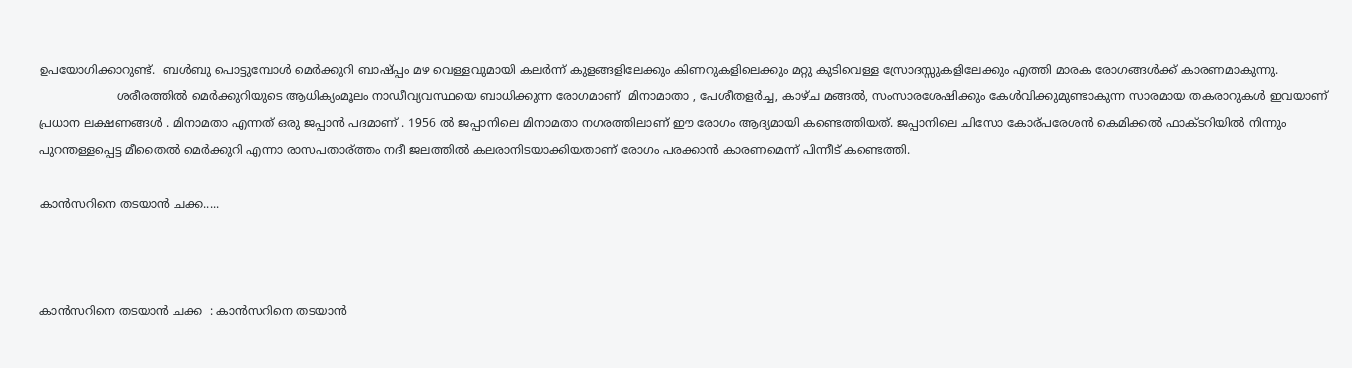ഉപയോഗിക്കാറുണ്ട്.  ബൾബു പൊട്ടുമ്പോൾ മെർക്കുറി ബാഷ്പ്പം മഴ വെള്ളവുമായി കലർന്ന് കുളങ്ങളിലേക്കും കിണറുകളിലെക്കും മറ്റു കുടിവെള്ള സ്രോദസ്സുകളിലേക്കും എത്തി മാരക രോഗങ്ങൾക്ക് കാരണമാകുന്നു.
                     ശരീരത്തിൽ മെർക്കുറിയുടെ ആധിക്യംമൂലം നാഡീവ്യവസ്ഥയെ ബാധിക്കുന്ന രോഗമാണ്  മിനാമാതാ , പേശീതളർച്ച, കാഴ്ച മങ്ങൽ, സംസാരശേഷിക്കും കേൾവിക്കുമുണ്ടാകുന്ന സാരമായ തകരാറുകൾ ഇവയാണ് പ്രധാന ലക്ഷണങ്ങൾ . മിനാമതാ എന്നത് ഒരു ജപ്പാൻ പദമാണ്‌ . 1956 ൽ ജപ്പാനിലെ മിനാമതാ നഗരത്തിലാണ്‌ ഈ രോഗം ആദ്യമായി കണ്ടെത്തിയത്. ജപ്പാനിലെ ചിസോ കോര്പരേശൻ കെമിക്കൽ ഫാക്ടറിയിൽ നിന്നും പുറന്തള്ളപ്പെട്ട മീതൈൽ മെർക്കുറി എന്നാ രാസപതാര്ത്തം നദീ ജലത്തിൽ കലരാനിടയാക്കിയതാണ് രോഗം പരക്കാൻ കാരണമെന്ന് പിന്നീട് കണ്ടെത്തി.

കാൻസറിനെ തടയാൻ ചക്ക.....



കാൻസറിനെ തടയാൻ ചക്ക  : കാൻസറിനെ തടയാൻ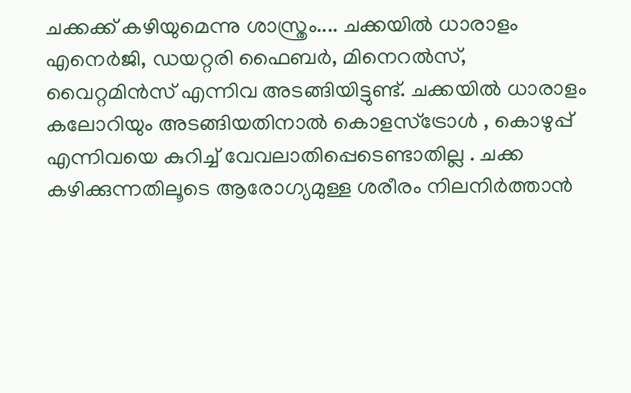ചക്കക്ക് കഴിയുമെന്നു ശാസ്ത്രം.... ചക്കയിൽ ധാരാളം എനെർജി, ഡയറ്റരി ഫൈബർ, മിനെറൽസ്,  വൈറ്റമിൻസ് എന്നിവ അടങ്ങിയിട്ടുണ്ട്. ചക്കയിൽ ധാരാളം കലോറിയും അടങ്ങിയതിനാൽ കൊളസ്ട്രോൾ , കൊഴുപ്പ് എന്നിവയെ കുറിച്ച് വേവലാതിപ്പെടെണ്ടാതില്ല . ചക്ക കഴിക്കുന്നതിലൂടെ ആരോഗ്യമുള്ള ശരീരം നിലനിർത്താൻ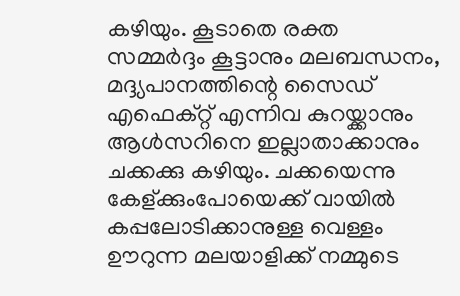കഴിയും. കൂടാതെ രക്ത സമ്മർദ്ദം കൂട്ടാനും മലബന്ധനം, മദ്ദ്യപാനത്തിന്റെ സൈഡ് എഫെക്റ്റ് എന്നിവ കുറയ്ക്കാനും ആൾസറിനെ ഇല്ലാതാക്കാനും ചക്കക്കു കഴിയും. ചക്കയെന്നു കേള്ക്കുംപോയെക്ക് വായിൽ കപ്പലോടിക്കാനുള്ള വെള്ളം ഊറുന്ന മലയാളിക്ക് നമ്മുടെ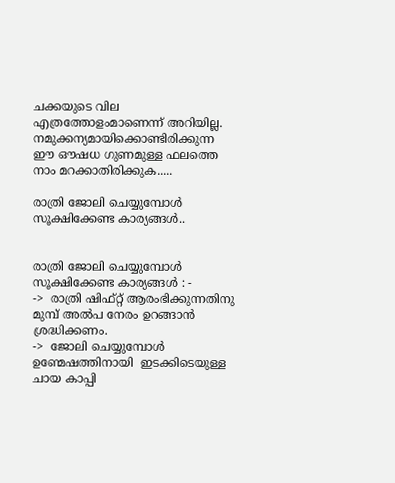ചക്കയുടെ വില എത്രത്തോളംമാണെന്ന് അറിയില്ല. നമുക്കന്യമായിക്കൊണ്ടിരിക്കുന്ന ഈ ഔഷധ ഗുണമുള്ള ഫലത്തെ നാം മറക്കാതിരിക്കുക.....

രാത്രി ജോലി ചെയ്യുമ്പോൾ സൂക്ഷിക്കേണ്ട കാര്യങ്ങൾ..


രാത്രി ജോലി ചെയ്യുമ്പോൾ സൂക്ഷിക്കേണ്ട കാര്യങ്ങൾ : -
->  രാത്രി ഷിഫ്റ്റ്‌ ആരംഭിക്കുന്നതിനു മുമ്പ് അൽപ നേരം ഉറങ്ങാൻ ശ്രദ്ധിക്കണം.
->  ജോലി ചെയ്യുമ്പോൾ ഉണ്മേഷത്തിനായി  ഇടക്കിടെയുള്ള ചായ കാപ്പി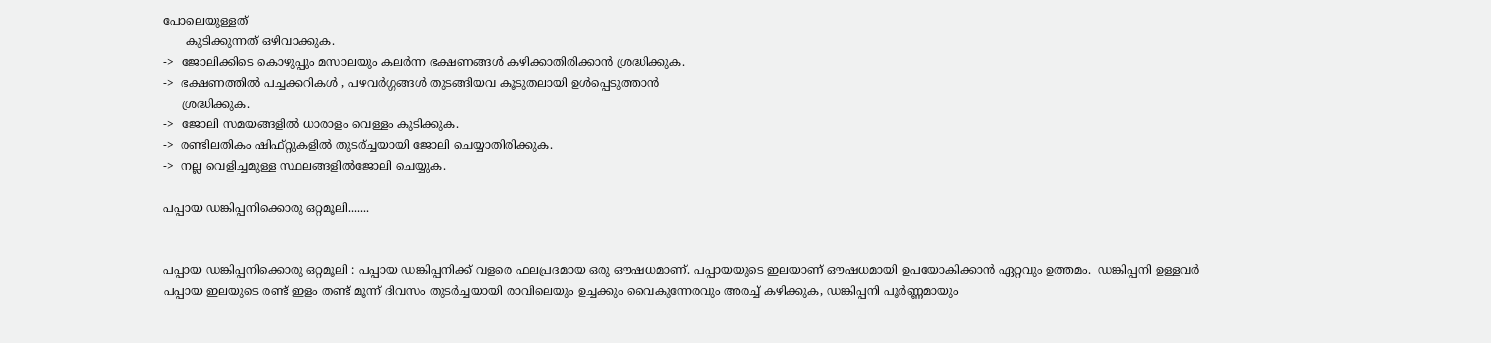പോലെയുള്ളത്
      കുടിക്കുന്നത് ഒഴിവാക്കുക.
->  ജോലിക്കിടെ കൊഴുപ്പും മസാലയും കലർന്ന ഭക്ഷണങ്ങൾ കഴിക്കാതിരിക്കാൻ ശ്രദ്ധിക്കുക.
->  ഭക്ഷണത്തിൽ പച്ചക്കറികൾ , പഴവർഗ്ഗങ്ങൾ തുടങ്ങിയവ കൂടുതലായി ഉൾപ്പെടുത്താൻ
     ശ്രദ്ധിക്കുക.
->  ജോലി സമയങ്ങളിൽ ധാരാളം വെള്ളം കുടിക്കുക.
->  രണ്ടിലതികം ഷിഫ്റ്റുകളിൽ തുടര്ച്ചയായി ജോലി ചെയ്യാതിരിക്കുക.
->  നല്ല വെളിച്ചമുള്ള സ്ഥലങ്ങളിൽജോലി ചെയ്യുക.

പപ്പായ ഡങ്കിപ്പനിക്കൊരു ഒറ്റമൂലി.......


പപ്പായ ഡങ്കിപ്പനിക്കൊരു ഒറ്റമൂലി : പപ്പായ ഡങ്കിപ്പനിക്ക് വളരെ ഫലപ്രദമായ ഒരു ഔഷധമാണ്. പപ്പായയുടെ ഇലയാണ് ഔഷധമായി ഉപയോകിക്കാൻ ഏറ്റവും ഉത്തമം.  ഡങ്കിപ്പനി ഉള്ളവർ പപ്പായ ഇലയുടെ രണ്ട് ഇളം തണ്ട് മൂന്ന് ദിവസം തുടർച്ചയായി രാവിലെയും ഉച്ചക്കും വൈകുന്നേരവും അരച്ച് കഴിക്കുക, ഡങ്കിപ്പനി പൂർണ്ണമായും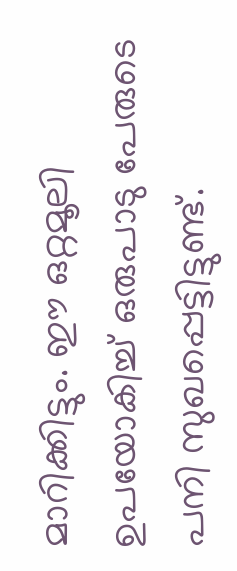മാറിക്കിട്ടും. ഈ ഒറ്റമൂലി ഉപയോകിച്ച് ഒരുപാടു പേരുടെ പനി സുഖപ്പെട്ടിട്ടുണ്ട്.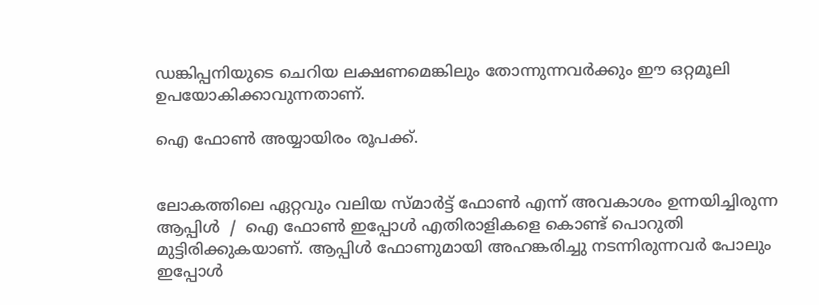ഡങ്കിപ്പനിയുടെ ചെറിയ ലക്ഷണമെങ്കിലും തോന്നുന്നവർക്കും ഈ ഒറ്റമൂലി ഉപയോകിക്കാവുന്നതാണ്.

ഐ ഫോണ്‍ അയ്യായിരം രൂപക്ക്.


ലോകത്തിലെ ഏറ്റവും വലിയ സ്മാർട്ട്‌ ഫോണ്‍ എന്ന് അവകാശം ഉന്നയിച്ചിരുന്ന ആപ്പിൾ  /  ഐ ഫോണ്‍ ഇപ്പോൾ എതിരാളികളെ കൊണ്ട് പൊറുതി മുട്ടിരിക്കുകയാണ്. ആപ്പിൾ ഫോണുമായി അഹങ്കരിച്ചു നടന്നിരുന്നവർ പോലും ഇപ്പോൾ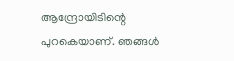ആന്ദ്രോയിടിന്റെ  പുറകെയാണ്. ഞങ്ങൾ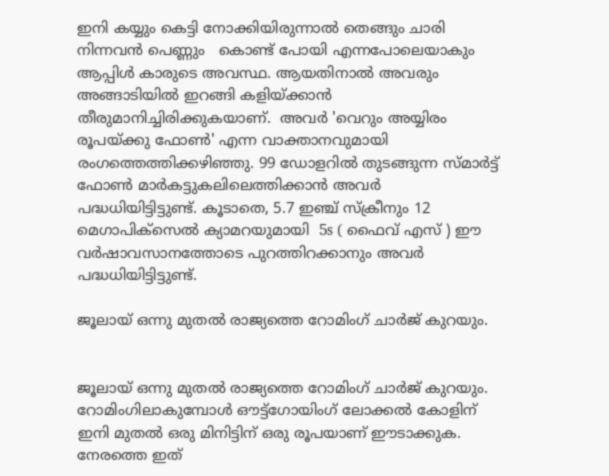ഇനി കയ്യും കെട്ടി നോക്കിയിരുന്നാൽ തെങ്ങും ചാരി നിന്നവൻ പെണ്ണും   കൊണ്ട് പോയി എന്നപോലെയാകും ആപ്പിൾ കാരുടെ അവസ്ഥ. ആയതിനാൽ അവരും അങ്ങാടിയിൽ ഇറങ്ങി കളിയ്ക്കാൻ തീരുമാനിച്ചിരിക്കുകയാണ്.  അവർ 'വെറും അയ്യിരം രൂപയ്ക്കു ഫോണ്‍' എന്ന വാക്താനവുമായി രംഗത്തെത്തിക്കഴിഞ്ഞു. 99 ഡോളറിൽ തുടങ്ങുന്ന സ്മാർട്ട്‌ ഫോണ്‍ മാർകട്ടുകലിലെത്തിക്കാൻ അവർ പദ്ധധിയിട്ടിട്ടുണ്ട്. കൂടാതെ, 5.7 ഇഞ്ച്‌ സ്ക്രീനും 12 മെഗാപിക്സെൽ ക്യാമറയുമായി  5s ( ഫൈവ് എസ് ) ഈ വർഷാവസാനത്തോടെ പുറത്തിറക്കാനും അവർ പദ്ധധിയിട്ടിട്ടുണ്ട്.

ജൂലായ് ഒന്നു മുതൽ രാജ്യത്തെ റോമിംഗ് ചാർജ് കുറയും.


ജൂലായ് ഒന്നു മുതൽ രാജ്യത്തെ റോമിംഗ് ചാർജ് കുറയും. റോമിംഗിലാകുമ്പോൾ ഔട്ട്‌ഗോയിംഗ് ലോക്കൽ കോളിന് ഇനി മുതൽ ഒരു മിനിട്ടിന് ഒരു രൂപയാണ് ഈടാക്കുക. നേരത്തെ ഇത്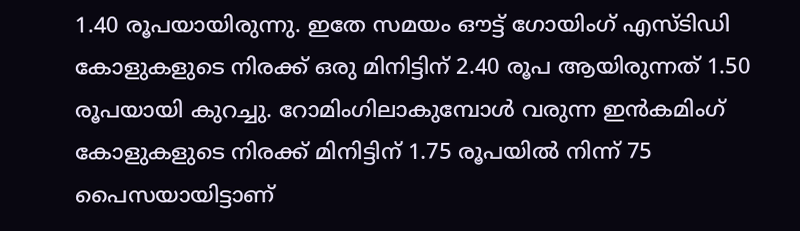1.40 രൂപയായിരുന്നു. ഇതേ സമയം ഔട്ട് ഗോയിംഗ് എസ്ടിഡി കോളുകളുടെ നിരക്ക് ഒരു മിനിട്ടിന് 2.40 രൂപ ആയിരുന്നത് 1.50 രൂപയായി കുറച്ചു. റോമിംഗിലാകുമ്പോൾ വരുന്ന ഇൻകമിംഗ് കോളുകളുടെ നിരക്ക് മിനിട്ടിന് 1.75 രൂപയിൽ നിന്ന് 75 പൈസയായിട്ടാണ്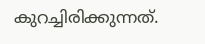കുറച്ചിരിക്കുന്നത്.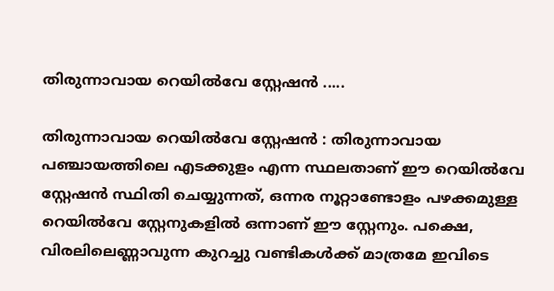തിരുന്നാവായ റെയിൽവേ സ്റ്റേഷൻ .....

തിരുന്നാവായ റെയിൽവേ സ്റ്റേഷൻ : തിരുന്നാവായ പഞ്ചായത്തിലെ എടക്കുളം എന്ന സ്ഥലതാണ് ഈ റെയിൽവേ സ്റ്റേഷൻ സ്ഥിതി ചെയ്യുന്നത്, ഒന്നര നൂറ്റാണ്ടോളം പഴക്കമുള്ള റെയിൽവേ സ്റ്റേനുകളിൽ ഒന്നാണ് ഈ സ്റ്റേനും. പക്ഷെ, വിരലിലെണ്ണാവുന്ന കുറച്ചു വണ്ടികൾക്ക് മാത്രമേ ഇവിടെ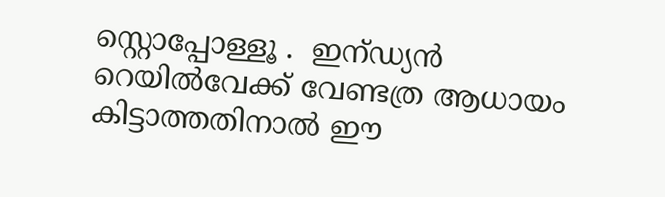സ്റ്റൊപ്പോള്ളൂ .  ഇന്ഡ്യൻ റെയിൽവേക്ക് വേണ്ടത്ര ആധായം കിട്ടാത്തതിനാൽ ഈ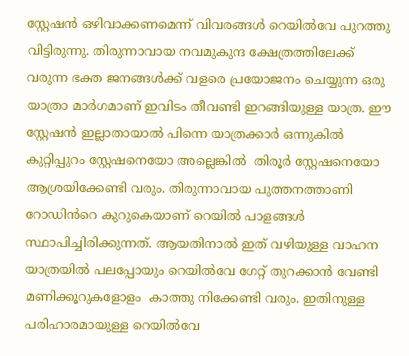സ്റ്റേഷൻ ഒഴിവാക്കണമെന്ന് വിവരങ്ങൾ റെയിൽവേ പുറത്തു വിട്ടിരുന്നു. തിരുന്നാവായ നവമുകുന്ദ ക്ഷേത്രത്തിലേക്ക് വരുന്ന ഭക്ത ജനങ്ങൾക്ക്‌ വളരെ പ്രയോജനം ചെയ്യുന്ന ഒരു യാത്രാ മാർഗമാണ് ഇവിടം തീവണ്ടി ഇറങ്ങിയുള്ള യാത്ര. ഈ സ്റ്റേഷൻ ഇല്ലാതായാൽ പിന്നെ യാത്രക്കാർ ഒന്നുകിൽ കുറ്റിപ്പുറം സ്റ്റേഷനെയോ അല്ലെങ്കിൽ  തിരൂർ സ്റ്റേഷനെയോ ആശ്രയിക്കേണ്ടി വരും. തിരുന്നാവായ പുത്തനത്താണി റോഡിൻറെ കുറുകെയാണ് റെയിൽ പാളങ്ങൾ സ്ഥാപിച്ചിരിക്കുന്നത്. ആയതിനാൽ ഇത് വഴിയുള്ള വാഹന യാത്രയിൽ പലപ്പോയും റെയിൽവേ ഗേറ്റ് തുറക്കാൻ വേണ്ടി മണിക്കൂറുകളോളം  കാത്തു നിക്കേണ്ടി വരും. ഇതിനുള്ള പരിഹാരമായുള്ള റെയിൽവേ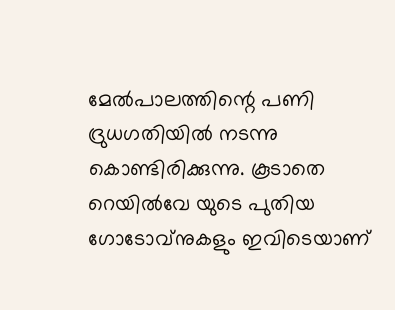മേൽപാലത്തിന്റെ പണി ദ്രുധഗതിയിൽ നടന്നു കൊണ്ടിരിക്കുന്നു. കൂടാതെ റെയിൽവേ യുടെ പുതിയ ഗോടോവ്നുകളും ഇവിടെയാണ്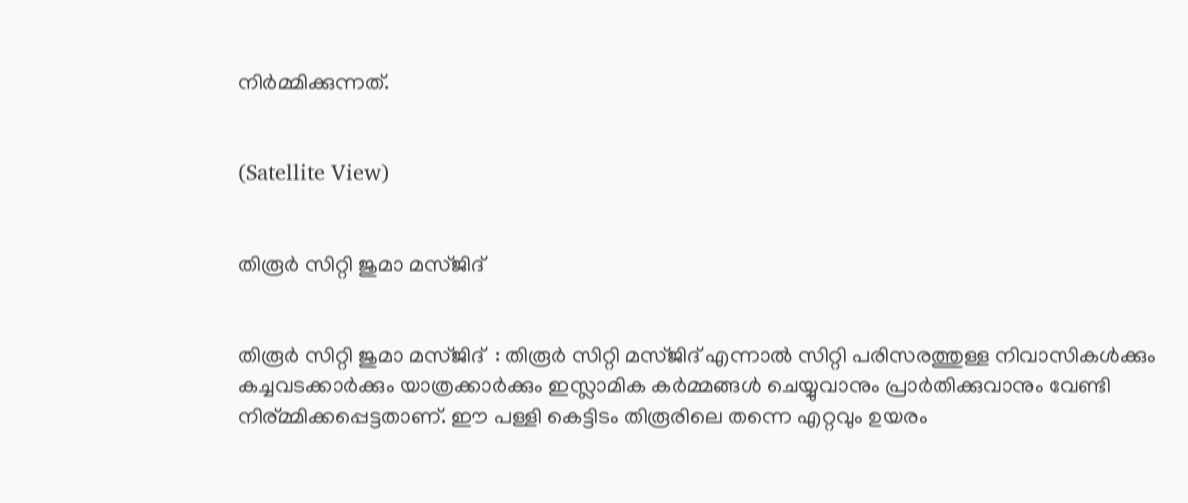നിർമ്മിക്കുന്നത്.


(Satellite View)


തിരൂർ സിറ്റി ജുമാ മസ്ജിദ്


തിരൂർ സിറ്റി ജുമാ മസ്ജിദ്  : തിരൂർ സിറ്റി മസ്ജിദ് എന്നാൽ സിറ്റി പരിസരത്തുള്ള നിവാസികൾക്കും കച്ചവടക്കാർക്കും യാത്രക്കാർക്കും ഇസ്ലാമിക കർമ്മങ്ങൾ ചെയ്യുവാനും പ്രാർതിക്കുവാനും വേണ്ടി നിര്മ്മിക്കപ്പെട്ടതാണ്. ഈ പള്ളി കെട്ടിടം തിരൂരിലെ തന്നെ എറ്റവും ഉയരം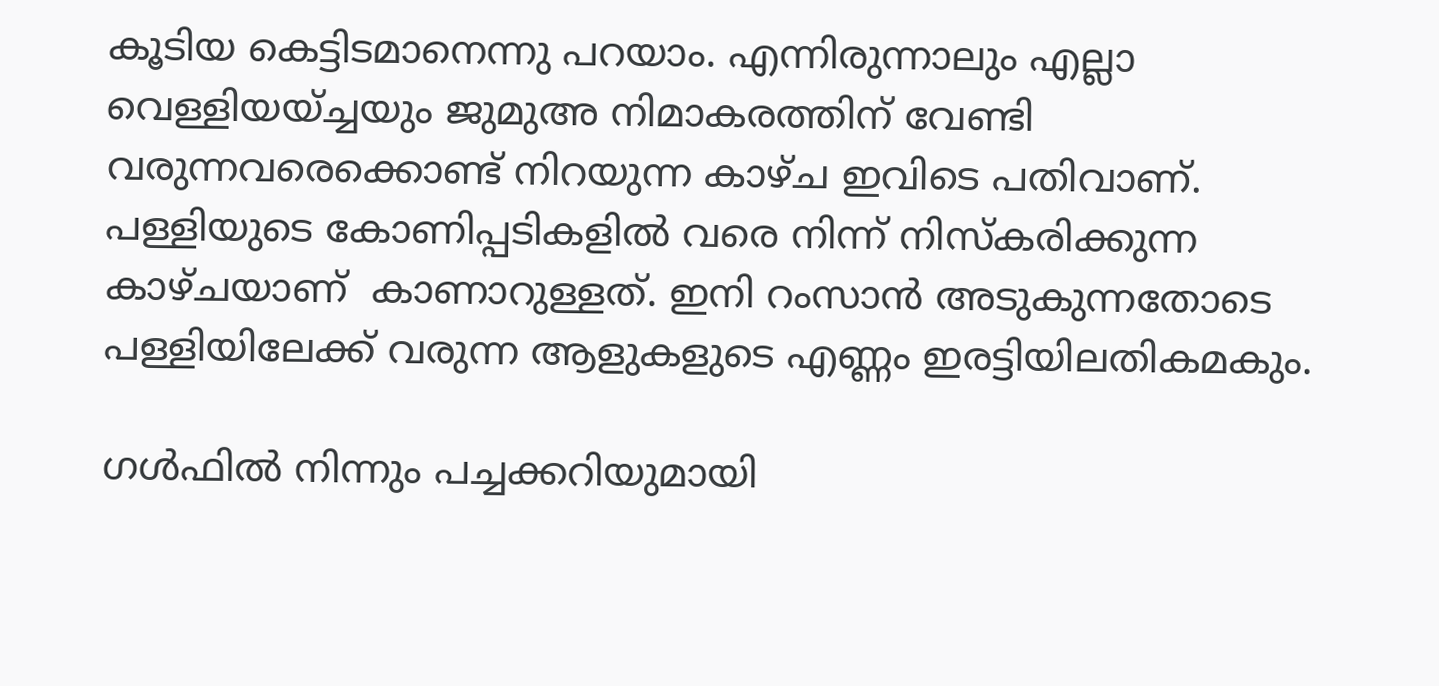കൂടിയ കെട്ടിടമാനെന്നു പറയാം. എന്നിരുന്നാലും എല്ലാ വെള്ളിയയ്ച്ചയും ജുമുഅ നിമാകരത്തിന് വേണ്ടി വരുന്നവരെക്കൊണ്ട് നിറയുന്ന കാഴ്ച ഇവിടെ പതിവാണ്. പള്ളിയുടെ കോണിപ്പടികളിൽ വരെ നിന്ന് നിസ്കരിക്കുന്ന കാഴ്ചയാണ്  കാണാറുള്ളത്. ഇനി റംസാൻ അടുകുന്നതോടെ പള്ളിയിലേക്ക് വരുന്ന ആളുകളുടെ എണ്ണം ഇരട്ടിയിലതികമകും.

ഗൾഫിൽ നിന്നും പച്ചക്കറിയുമായി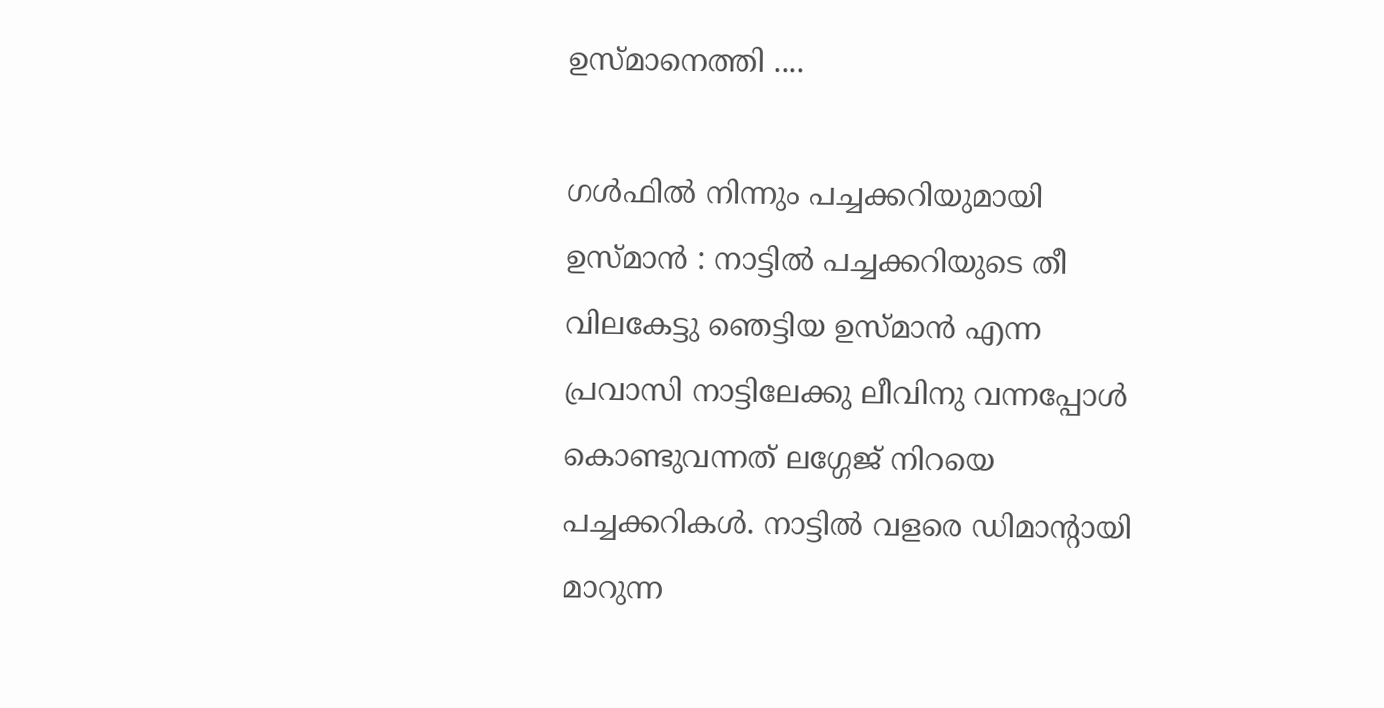ഉസ്മാനെത്തി ....

ഗൾഫിൽ നിന്നും പച്ചക്കറിയുമായി ഉസ്മാൻ : നാട്ടിൽ പച്ചക്കറിയുടെ തീ വിലകേട്ടു ഞെട്ടിയ ഉസ്മാൻ എന്ന പ്രവാസി നാട്ടിലേക്കു ലീവിനു വന്നപ്പോൾ കൊണ്ടുവന്നത് ലഗ്ഗേജ് നിറയെ പച്ചക്കറികൾ. നാട്ടിൽ വളരെ ഡിമാന്റായി മാറുന്ന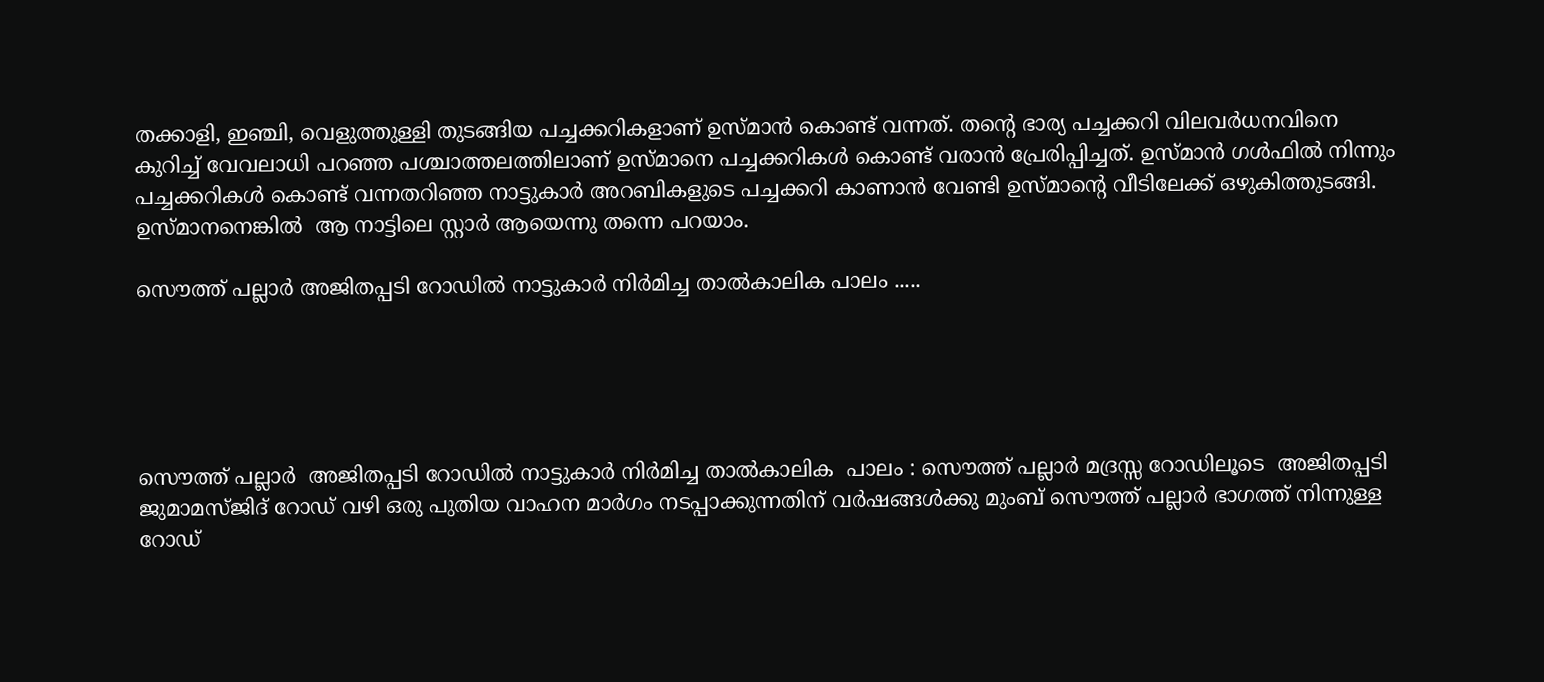തക്കാളി, ഇഞ്ചി, വെളുത്തുള്ളി തുടങ്ങിയ പച്ചക്കറികളാണ് ഉസ്മാൻ കൊണ്ട് വന്നത്. തന്റെ ഭാര്യ പച്ചക്കറി വിലവർധനവിനെ കുറിച്ച് വേവലാധി പറഞ്ഞ പശ്ചാത്തലത്തിലാണ് ഉസ്മാനെ പച്ചക്കറികൾ കൊണ്ട് വരാൻ പ്രേരിപ്പിച്ചത്. ഉസ്മാൻ ഗൾഫിൽ നിന്നും പച്ചക്കറികൾ കൊണ്ട് വന്നതറിഞ്ഞ നാട്ടുകാർ അറബികളുടെ പച്ചക്കറി കാണാൻ വേണ്ടി ഉസ്മാന്റെ വീടിലേക്ക്‌ ഒഴുകിത്തുടങ്ങി. ഉസ്മാനനെങ്കിൽ  ആ നാട്ടിലെ സ്റ്റാർ ആയെന്നു തന്നെ പറയാം.

സൌത്ത് പല്ലാർ അജിതപ്പടി റോഡിൽ നാട്ടുകാർ നിർമിച്ച താൽകാലിക പാലം .....





സൌത്ത് പല്ലാർ  അജിതപ്പടി റോഡിൽ നാട്ടുകാർ നിർമിച്ച താൽകാലിക  പാലം : സൌത്ത് പല്ലാർ മദ്രസ്സ റോഡിലൂടെ  അജിതപ്പടി ജുമാമസ്ജിദ് റോഡ്‌ വഴി ഒരു പുതിയ വാഹന മാർഗം നടപ്പാക്കുന്നതിന് വർഷങ്ങൾക്കു മുംബ് സൌത്ത് പല്ലാർ ഭാഗത്ത്‌ നിന്നുള്ള റോഡ്‌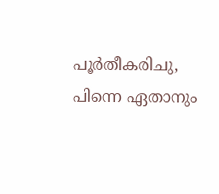പൂർതീകരിചു, പിന്നെ ഏതാനും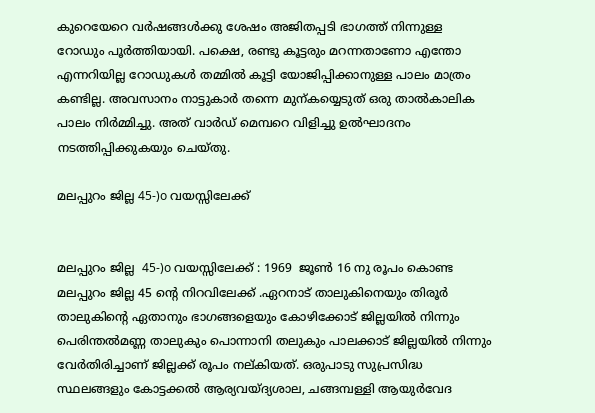കുറെയേറെ വർഷങ്ങൾക്കു ശേഷം അജിതപ്പടി ഭാഗത്ത്‌ നിന്നുള്ള റോഡും പൂർത്തിയായി. പക്ഷെ, രണ്ടു കൂട്ടരും മറന്നതാണോ എന്തോ എന്നറിയില്ല റോഡുകൾ തമ്മിൽ കൂട്ടി യോജിപ്പിക്കാനുള്ള പാലം മാത്രം കണ്ടില്ല. അവസാനം നാട്ടുകാർ തന്നെ മുന്കയ്യെടുത് ഒരു താൽകാലിക  പാലം നിർമ്മിച്ചു. അത് വാർഡ്‌ മെമ്പറെ വിളിച്ചു ഉൽഘാദനം നടത്തിപ്പിക്കുകയും ചെയ്തു.

മലപ്പുറം ജില്ല 45-)o വയസ്സിലേക്ക്


മലപ്പുറം ജില്ല  45-)o വയസ്സിലേക്ക് : 1969  ജൂണ്‍ 16 നു രൂപം കൊണ്ട മലപ്പുറം ജില്ല 45 ന്റെ നിറവിലേക്ക് .ഏറനാട് താലുകിനെയും തിരൂർ താലുകിന്റെ ഏതാനും ഭാഗങ്ങളെയും കോഴിക്കോട് ജില്ലയിൽ നിന്നും പെരിന്തൽമണ്ണ താലുകും പൊന്നാനി തലുകും പാലക്കാട് ജില്ലയിൽ നിന്നും വേർതിരിച്ചാണ് ജില്ലക്ക് രൂപം നല്കിയത്. ഒരുപാടു സുപ്രസിദ്ധ സ്ഥലങ്ങളും കോട്ടക്കൽ ആര്യവയ്ദ്യശാല, ചങ്ങമ്പള്ളി ആയുർവേദ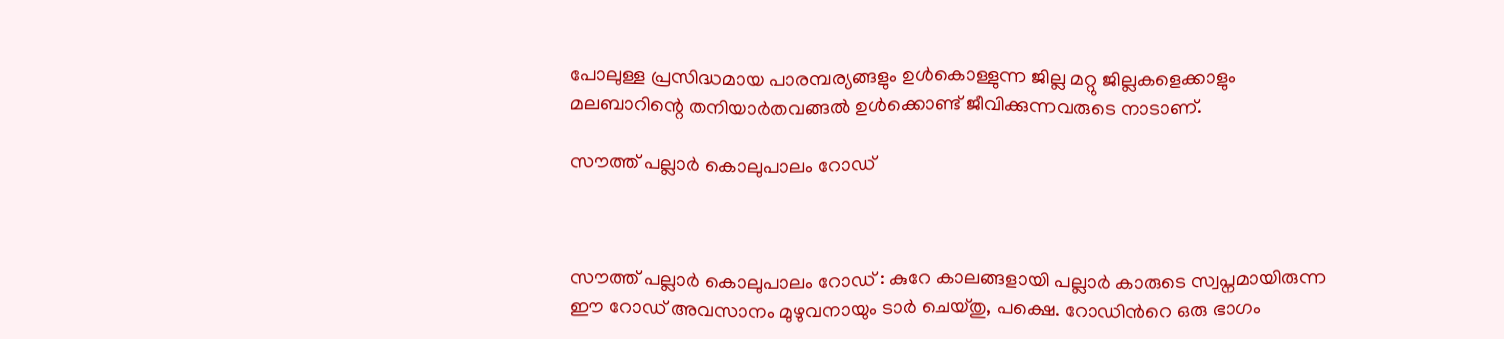പോലുള്ള പ്രസിദ്ധമായ പാരമ്പര്യങ്ങളും ഉൾകൊള്ളുന്ന ജില്ല മറ്റു ജില്ലകളെക്കാളും മലബാറിന്റെ തനിയാർതവങ്ങൽ ഉൾക്കൊണ്ട്‌ ജീവിക്കുന്നവരുടെ നാടാണ്‌.

സൗത്ത് പല്ലാർ കൊലുപാലം റോഡ്‌



സൗത്ത് പല്ലാർ കൊലുപാലം റോഡ്‌ : കുറേ കാലങ്ങളായി പല്ലാർ കാരുടെ സ്വപ്നമായിരുന്ന ഈ റോഡ്‌ അവസാനം മുഴുവനായും ടാർ ചെയ്തു, പക്ഷെ. റോഡിൻറെ ഒരു ഭാഗം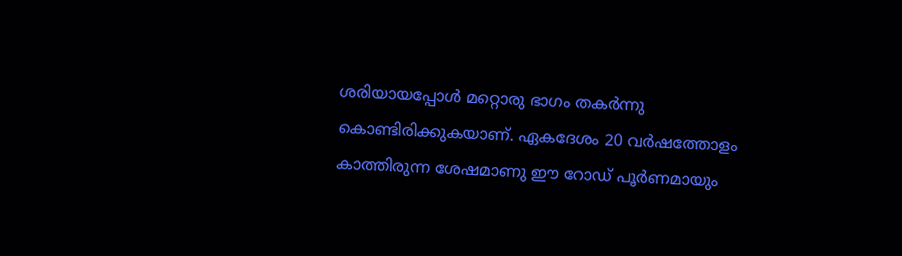ശരിയായപ്പോൾ മറ്റൊരു ഭാഗം തകർന്നു കൊണ്ടിരിക്കുകയാണ്. ഏകദേശം 20 വർഷത്തോളം കാത്തിരുന്ന ശേഷമാണു ഈ റോഡ്‌ പൂർണമായും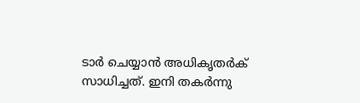ടാർ ചെയ്യാൻ അധികൃതർക് സാധിച്ചത്. ഇനി തകർന്നു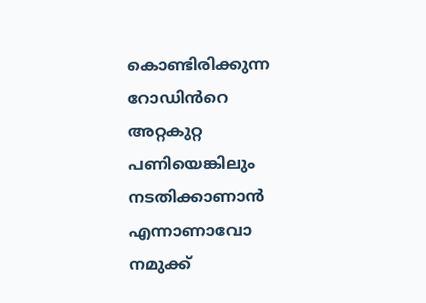കൊണ്ടിരിക്കുന്ന റോഡിൻറെ അറ്റകുറ്റ പണിയെങ്കിലും നടതിക്കാണാൻ   എന്നാണാവോ  നമുക്ക്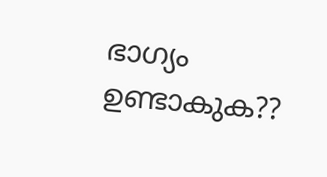ഭാഗ്യം ഉണ്ടാകുക??